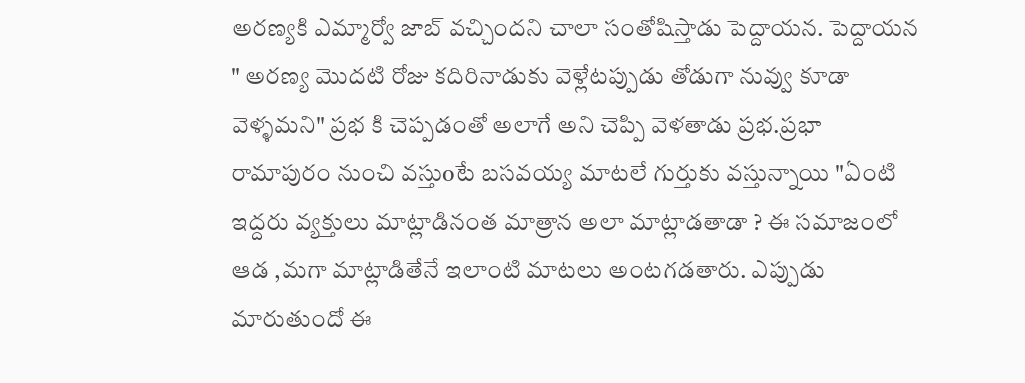అరణ్యకి ఎమ్మార్వో జాబ్ వచ్చిందని చాలా సంతోషిస్తాడు పెద్దాయన. పెద్దాయన " అరణ్య మొదటి రోజు కదిరినాడుకు వెళ్లేటప్పుడు తోడుగా నువ్వు కూడా వెళ్ళమని" ప్రభ కి చెప్పడంతో అలాగే అని చెప్పి వెళతాడు ప్రభ.ప్రభా రామాపురం నుంచి వస్తుoటే బసవయ్య మాటలే గుర్తుకు వస్తున్నాయి "ఏంటి ఇద్దరు వ్యక్తులు మాట్లాడినంత మాత్రాన అలా మాట్లాడతాడా ? ఈ సమాజంలో ఆడ ,మగా మాట్లాడితేనే ఇలాంటి మాటలు అంటగడతారు. ఎప్పుడు మారుతుందో ఈ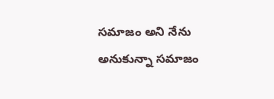సమాజం అని నేను అనుకున్నా సమాజం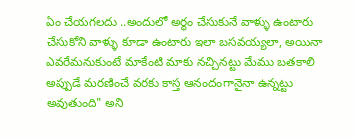ఏం చేయగలదు ..అందులో అర్థం చేసుకునే వాళ్ళు ఉంటారు చేసుకోని వాళ్ళు కూడా ఉంటారు ఇలా బసవయ్యలా, అయినా ఎవరేమనుకుంటే మాకేంటి మాకు నచ్చినట్టు మేము బతకాలి అప్పుడే మరణించే వరకు కాస్త ఆనందంగానైనా ఉన్నట్టు అవుతుంది" అని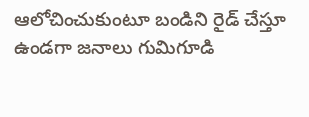ఆలోచించుకుంటూ బండిని రైడ్ చేస్తూ ఉండగా జనాలు గుమిగూడి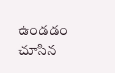ఉండడం చూసిన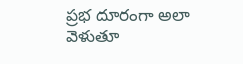ప్రభ దూరంగా అలా వెళుతూ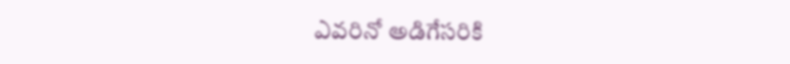ఎవరినో అడిగేసరికి